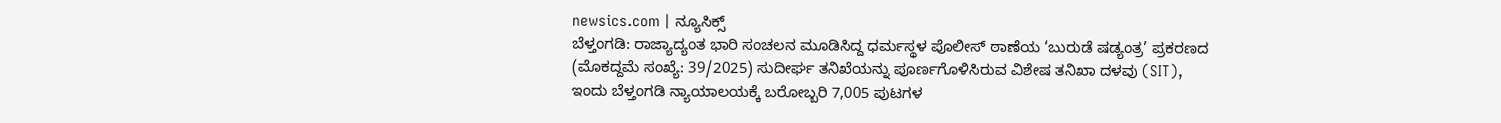newsics.com | ನ್ಯೂಸಿಕ್ಸ್
ಬೆಳ್ತಂಗಡಿ: ರಾಜ್ಯಾದ್ಯಂತ ಭಾರಿ ಸಂಚಲನ ಮೂಡಿಸಿದ್ದ ಧರ್ಮಸ್ಥಳ ಪೊಲೀಸ್ ಠಾಣೆಯ ‘ಬುರುಡೆ ಷಡ್ಯಂತ್ರ’ ಪ್ರಕರಣದ (ಮೊಕದ್ದಮೆ ಸಂಖ್ಯೆ: 39/2025) ಸುದೀರ್ಘ ತನಿಖೆಯನ್ನು ಪೂರ್ಣಗೊಳಿಸಿರುವ ವಿಶೇಷ ತನಿಖಾ ದಳವು (SIT), ಇಂದು ಬೆಳ್ತಂಗಡಿ ನ್ಯಾಯಾಲಯಕ್ಕೆ ಬರೋಬ್ಬರಿ 7,005 ಪುಟಗಳ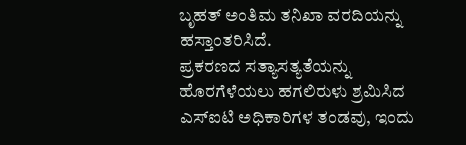ಬೃಹತ್ ಅಂತಿಮ ತನಿಖಾ ವರದಿಯನ್ನು ಹಸ್ತಾಂತರಿಸಿದೆ.
ಪ್ರಕರಣದ ಸತ್ಯಾಸತ್ಯತೆಯನ್ನು ಹೊರಗೆಳೆಯಲು ಹಗಲಿರುಳು ಶ್ರಮಿಸಿದ ಎಸ್ಐಟಿ ಅಧಿಕಾರಿಗಳ ತಂಡವು, ಇಂದು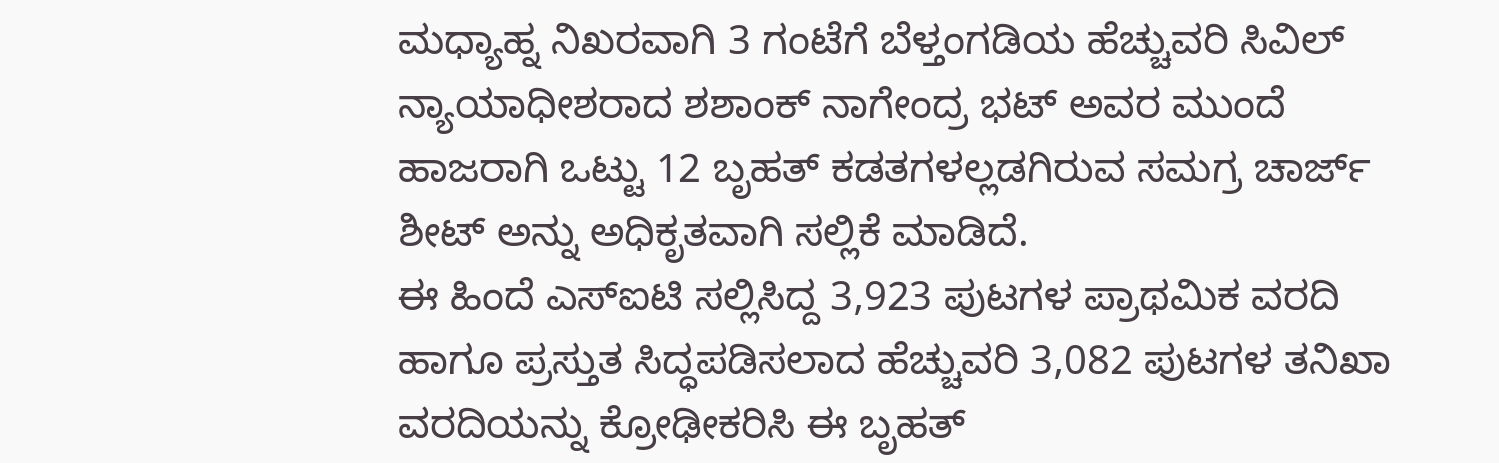ಮಧ್ಯಾಹ್ನ ನಿಖರವಾಗಿ 3 ಗಂಟೆಗೆ ಬೆಳ್ತಂಗಡಿಯ ಹೆಚ್ಚುವರಿ ಸಿವಿಲ್ ನ್ಯಾಯಾಧೀಶರಾದ ಶಶಾಂಕ್ ನಾಗೇಂದ್ರ ಭಟ್ ಅವರ ಮುಂದೆ ಹಾಜರಾಗಿ ಒಟ್ಟು 12 ಬೃಹತ್ ಕಡತಗಳಲ್ಲಡಗಿರುವ ಸಮಗ್ರ ಚಾರ್ಜ್ ಶೀಟ್ ಅನ್ನು ಅಧಿಕೃತವಾಗಿ ಸಲ್ಲಿಕೆ ಮಾಡಿದೆ.
ಈ ಹಿಂದೆ ಎಸ್ಐಟಿ ಸಲ್ಲಿಸಿದ್ದ 3,923 ಪುಟಗಳ ಪ್ರಾಥಮಿಕ ವರದಿ ಹಾಗೂ ಪ್ರಸ್ತುತ ಸಿದ್ಧಪಡಿಸಲಾದ ಹೆಚ್ಚುವರಿ 3,082 ಪುಟಗಳ ತನಿಖಾ ವರದಿಯನ್ನು ಕ್ರೋಢೀಕರಿಸಿ ಈ ಬೃಹತ್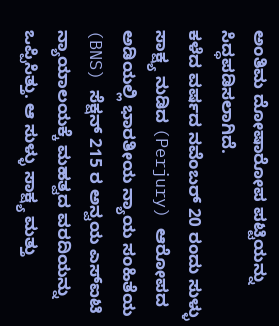ಅಂತಿಮ ದೋಷಾರೋಪ ಪಟ್ಟಿಯನ್ನು ಸಿದ್ಧಪಡಿಸಲಾಗಿದೆ.
ಕಳೆದ ವರ್ಷದ ನವೆಂಬರ್ 20 ರಂದು ಸುಳ್ಳು ಸಾಕ್ಷ್ಯ ನುಡಿದ (Perjury) ಆರೋಪದ ಅಡಿಯಲ್ಲಿ ಭಾರತೀಯ ನ್ಯಾಯ ಸಂಹಿತೆಯ (BNS) ಸೆಕ್ಷನ್ 215 ರ ಅನ್ವಯ ಎಸ್ಐಟಿ ನ್ಯಾಯಾಲಯಕ್ಕೆ ಮಹತ್ವದ ವರದಿಯನ್ನು ಒಪ್ಪಿಸಿತ್ತು. ಆ ಸುಳ್ಳು ಸಾಕ್ಷ್ಯ ಮತ್ತು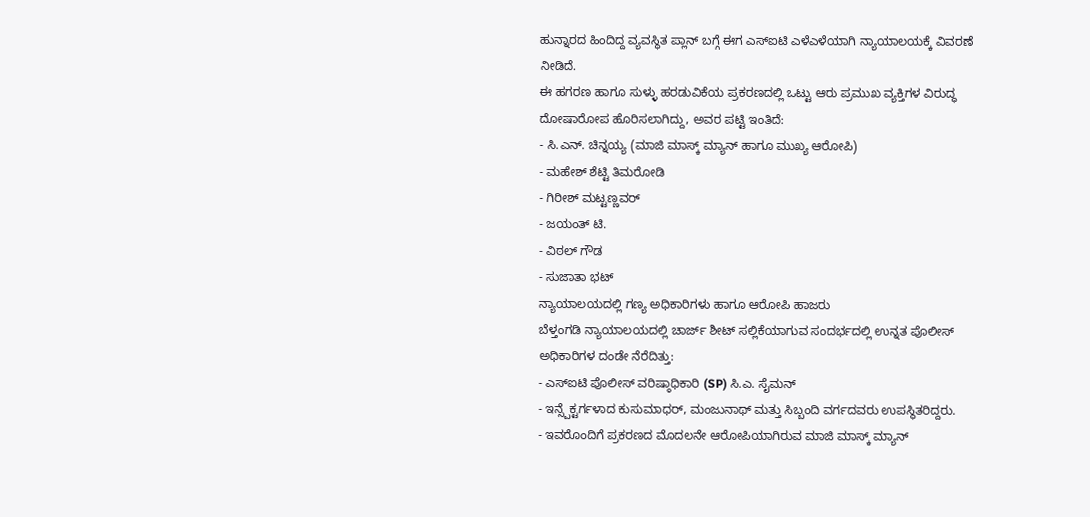ಹುನ್ನಾರದ ಹಿಂದಿದ್ದ ವ್ಯವಸ್ಥಿತ ಪ್ಲಾನ್ ಬಗ್ಗೆ ಈಗ ಎಸ್ಐಟಿ ಎಳೆಎಳೆಯಾಗಿ ನ್ಯಾಯಾಲಯಕ್ಕೆ ವಿವರಣೆ ನೀಡಿದೆ.
ಈ ಹಗರಣ ಹಾಗೂ ಸುಳ್ಳು ಹರಡುವಿಕೆಯ ಪ್ರಕರಣದಲ್ಲಿ ಒಟ್ಟು ಆರು ಪ್ರಮುಖ ವ್ಯಕ್ತಿಗಳ ವಿರುದ್ಧ ದೋಷಾರೋಪ ಹೊರಿಸಲಾಗಿದ್ದು, ಅವರ ಪಟ್ಟಿ ಇಂತಿದೆ:
- ಸಿ.ಎನ್. ಚಿನ್ನಯ್ಯ (ಮಾಜಿ ಮಾಸ್ಕ್ ಮ್ಯಾನ್ ಹಾಗೂ ಮುಖ್ಯ ಆರೋಪಿ)
- ಮಹೇಶ್ ಶೆಟ್ಟಿ ತಿಮರೋಡಿ
- ಗಿರೀಶ್ ಮಟ್ಟಣ್ಣವರ್
- ಜಯಂತ್ ಟಿ.
- ವಿಠಲ್ ಗೌಡ
- ಸುಜಾತಾ ಭಟ್
ನ್ಯಾಯಾಲಯದಲ್ಲಿ ಗಣ್ಯ ಅಧಿಕಾರಿಗಳು ಹಾಗೂ ಆರೋಪಿ ಹಾಜರು
ಬೆಳ್ತಂಗಡಿ ನ್ಯಾಯಾಲಯದಲ್ಲಿ ಚಾರ್ಜ್ ಶೀಟ್ ಸಲ್ಲಿಕೆಯಾಗುವ ಸಂದರ್ಭದಲ್ಲಿ ಉನ್ನತ ಪೊಲೀಸ್ ಅಧಿಕಾರಿಗಳ ದಂಡೇ ನೆರೆದಿತ್ತು:
- ಎಸ್ಐಟಿ ಪೊಲೀಸ್ ವರಿಷ್ಠಾಧಿಕಾರಿ (SP) ಸಿ.ಎ. ಸೈಮನ್
- ಇನ್ಸ್ಪೆಕ್ಟರ್ಗಳಾದ ಕುಸುಮಾಧರ್, ಮಂಜುನಾಥ್ ಮತ್ತು ಸಿಬ್ಬಂದಿ ವರ್ಗದವರು ಉಪಸ್ಥಿತರಿದ್ದರು.
- ಇವರೊಂದಿಗೆ ಪ್ರಕರಣದ ಮೊದಲನೇ ಆರೋಪಿಯಾಗಿರುವ ಮಾಜಿ ಮಾಸ್ಕ್ ಮ್ಯಾನ್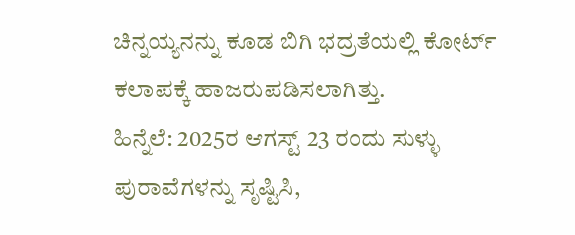ಚಿನ್ನಯ್ಯನನ್ನು ಕೂಡ ಬಿಗಿ ಭದ್ರತೆಯಲ್ಲಿ ಕೋರ್ಟ್ ಕಲಾಪಕ್ಕೆ ಹಾಜರುಪಡಿಸಲಾಗಿತ್ತು.
ಹಿನ್ನೆಲೆ: 2025ರ ಆಗಸ್ಟ್ 23 ರಂದು ಸುಳ್ಳು ಪುರಾವೆಗಳನ್ನು ಸೃಷ್ಟಿಸಿ,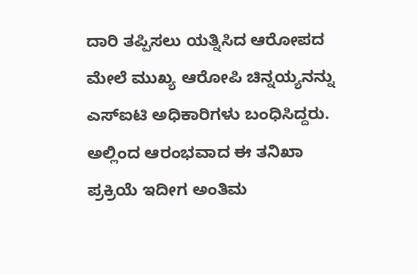ದಾರಿ ತಪ್ಪಿಸಲು ಯತ್ನಿಸಿದ ಆರೋಪದ ಮೇಲೆ ಮುಖ್ಯ ಆರೋಪಿ ಚಿನ್ನಯ್ಯನನ್ನು ಎಸ್ಐಟಿ ಅಧಿಕಾರಿಗಳು ಬಂಧಿಸಿದ್ದರು. ಅಲ್ಲಿಂದ ಆರಂಭವಾದ ಈ ತನಿಖಾ ಪ್ರಕ್ರಿಯೆ ಇದೀಗ ಅಂತಿಮ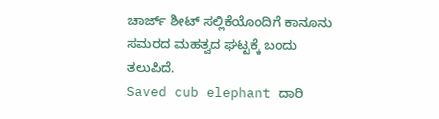ಚಾರ್ಜ್ ಶೀಟ್ ಸಲ್ಲಿಕೆಯೊಂದಿಗೆ ಕಾನೂನು ಸಮರದ ಮಹತ್ವದ ಘಟ್ಟಕ್ಕೆ ಬಂದು ತಲುಪಿದೆ.
Saved cub elephant ದಾರಿ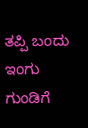ತಪ್ಪಿ ಬಂದು ಇಂಗು ಗುಂಡಿಗೆ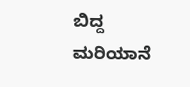ಬಿದ್ದ ಮರಿಯಾನೆ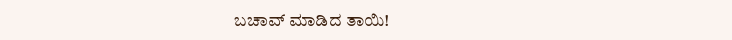ಬಚಾವ್ ಮಾಡಿದ ತಾಯಿ!